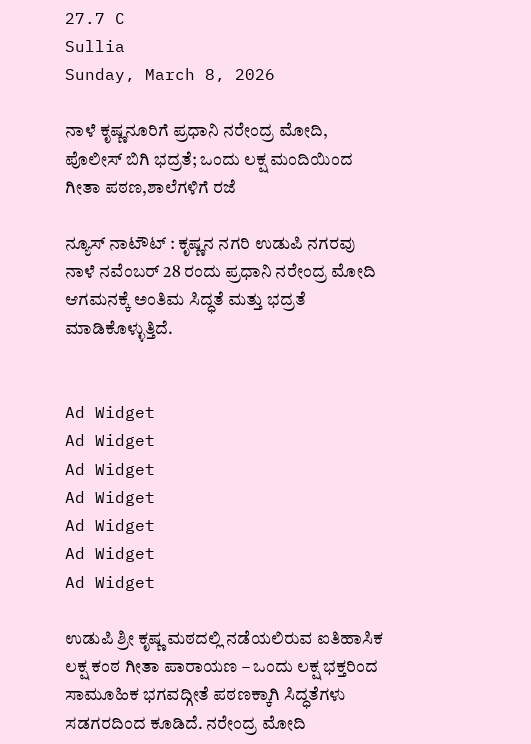27.7 C
Sullia
Sunday, March 8, 2026

ನಾಳೆ ಕೃಷ್ಣನೂರಿಗೆ ಪ್ರಧಾನಿ ನರೇಂದ್ರ ಮೋದಿ, ಪೊಲೀಸ್ ಬಿಗಿ ಭದ್ರತೆ; ಒಂದು ಲಕ್ಷ ಮಂದಿಯಿಂದ ಗೀತಾ ಪಠಣ,ಶಾಲೆಗಳಿಗೆ ರಜೆ

ನ್ಯೂಸ್ ನಾಟೌಟ್ : ಕೃಷ್ಣನ ನಗರಿ ಉಡುಪಿ ನಗರವು ನಾಳೆ ನವೆಂಬರ್ 28 ರಂದು ಪ್ರಧಾನಿ ನರೇಂದ್ರ ಮೋದಿ ಆಗಮನಕ್ಕೆ ಅಂತಿಮ ಸಿದ್ಧತೆ ಮತ್ತು ಭದ್ರತೆ ಮಾಡಿಕೊಳ್ಳುತ್ತಿದೆ.


Ad Widget
Ad Widget
Ad Widget
Ad Widget
Ad Widget
Ad Widget
Ad Widget

ಉಡುಪಿ ಶ್ರೀ ಕೃಷ್ಣ ಮಠದಲ್ಲಿ ನಡೆಯಲಿರುವ ಐತಿಹಾಸಿಕ ಲಕ್ಷ ಕಂಠ ಗೀತಾ ಪಾರಾಯಣ – ಒಂದು ಲಕ್ಷ ಭಕ್ತರಿಂದ ಸಾಮೂಹಿಕ ಭಗವದ್ಗೀತೆ ಪಠಣಕ್ಕಾಗಿ ಸಿದ್ಧತೆಗಳು ಸಡಗರದಿಂದ ಕೂಡಿದೆ. ನರೇಂದ್ರ ಮೋದಿ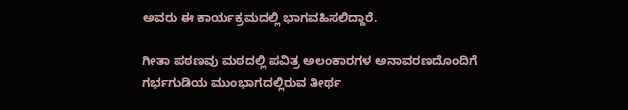ಅವರು ಈ ಕಾರ್ಯಕ್ರಮದಲ್ಲಿ ಭಾಗವಹಿಸಲಿದ್ದಾರೆ.

ಗೀತಾ ಪಠಣವು ಮಠದಲ್ಲಿ ಪವಿತ್ರ ಅಲಂಕಾರಗಳ ಅನಾವರಣದೊಂದಿಗೆ ಗರ್ಭಗುಡಿಯ ಮುಂಭಾಗದಲ್ಲಿರುವ ತೀರ್ಥ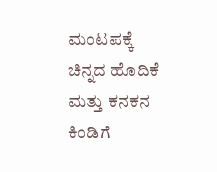ಮಂಟಪಕ್ಕೆ ಚಿನ್ನದ ಹೊದಿಕೆ ಮತ್ತು ಕನಕನ ಕಿಂಡಿಗೆ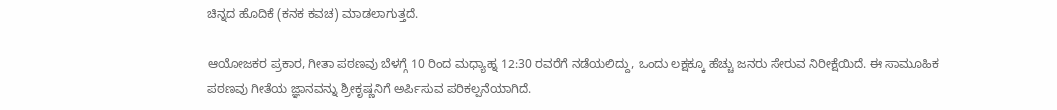ಚಿನ್ನದ ಹೊದಿಕೆ (ಕನಕ ಕವಚ) ಮಾಡಲಾಗುತ್ತದೆ.

ಆಯೋಜಕರ ಪ್ರಕಾರ, ಗೀತಾ ಪಠಣವು ಬೆಳಗ್ಗೆ 10 ರಿಂದ ಮಧ್ಯಾಹ್ನ 12:30 ರವರೆಗೆ ನಡೆಯಲಿದ್ದು, ಒಂದು ಲಕ್ಷಕ್ಕೂ ಹೆಚ್ಚು ಜನರು ಸೇರುವ ನಿರೀಕ್ಷೆಯಿದೆ. ಈ ಸಾಮೂಹಿಕ ಪಠಣವು ಗೀತೆಯ ಜ್ಞಾನವನ್ನು ಶ್ರೀಕೃಷ್ಣನಿಗೆ ಅರ್ಪಿಸುವ ಪರಿಕಲ್ಪನೆಯಾಗಿದೆ.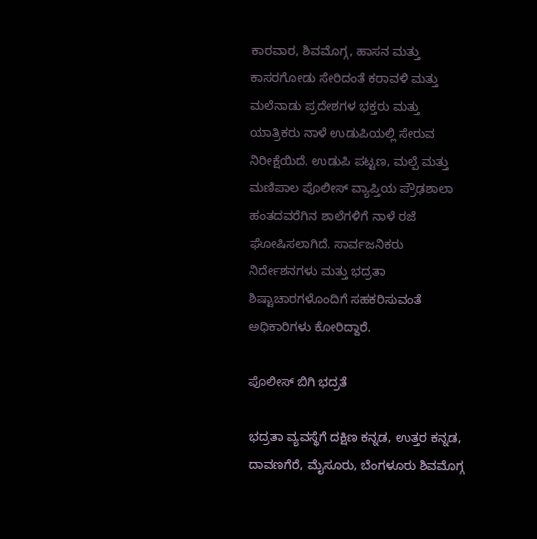ಕಾರವಾರ, ಶಿವಮೊಗ್ಗ, ಹಾಸನ ಮತ್ತು ಕಾಸರಗೋಡು ಸೇರಿದಂತೆ ಕರಾವಳಿ ಮತ್ತು ಮಲೆನಾಡು ಪ್ರದೇಶಗಳ ಭಕ್ತರು ಮತ್ತು ಯಾತ್ರಿಕರು ನಾಳೆ ಉಡುಪಿಯಲ್ಲಿ ಸೇರುವ ನಿರೀಕ್ಷೆಯಿದೆ. ಉಡುಪಿ ಪಟ್ಟಣ, ಮಲ್ಪೆ ಮತ್ತು ಮಣಿಪಾಲ ಪೊಲೀಸ್ ವ್ಯಾಪ್ತಿಯ ಪ್ರೌಢಶಾಲಾ ಹಂತದವರೆಗಿನ ಶಾಲೆಗಳಿಗೆ ನಾಳೆ ರಜೆ ಘೋಷಿಸಲಾಗಿದೆ. ಸಾರ್ವಜನಿಕರು ನಿರ್ದೇಶನಗಳು ಮತ್ತು ಭದ್ರತಾ ಶಿಷ್ಟಾಚಾರಗಳೊಂದಿಗೆ ಸಹಕರಿಸುವಂತೆ ಅಧಿಕಾರಿಗಳು ಕೋರಿದ್ದಾರೆ.

ಪೊಲೀಸ್ ಬಿಗಿ ಭದ್ರತೆ

ಭದ್ರತಾ ವ್ಯವಸ್ಥೆಗೆ ದಕ್ಷಿಣ ಕನ್ನಡ, ಉತ್ತರ ಕನ್ನಡ, ದಾವಣಗೆರೆ, ಮೈಸೂರು, ಬೆಂಗಳೂರು ಶಿವಮೊಗ್ಗ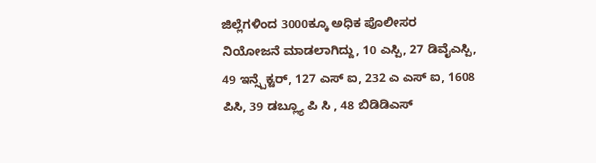ಜಿಲ್ಲೆಗಳಿಂದ 3000ಕ್ಕೂ ಅಧಿಕ ಪೊಲೀಸರ ನಿಯೋಜನೆ ಮಾಡಲಾಗಿದ್ದು, 10 ಎಸ್ಪಿ, 27 ಡಿವೈಎಸ್ಪಿ, 49 ಇನ್ಸ್ಪೆಕ್ಟರ್, 127 ಎಸ್ ಐ, 232 ಎ ಎಸ್ ಐ, 1608 ಪಿಸಿ, 39 ಡಬ್ಲ್ಯೂ ಪಿ ಸಿ , 48 ಬಿಡಿಡಿಎಸ್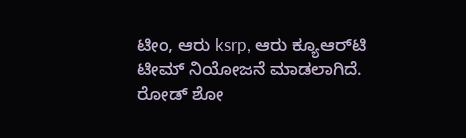ಟೀಂ, ಆರು ksrp, ಆರು ಕ್ಯೂಆರ್‌ಟಿ ಟೀಮ್ ನಿಯೋಜನೆ ಮಾಡಲಾಗಿದೆ. ರೋಡ್ ಶೋ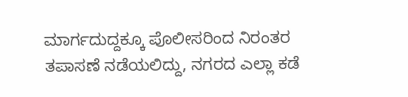ಮಾರ್ಗದುದ್ದಕ್ಕೂ ಪೊಲೀಸರಿಂದ ನಿರಂತರ ತಪಾಸಣೆ ನಡೆಯಲಿದ್ದು, ನಗರದ ಎಲ್ಲಾ ಕಡೆ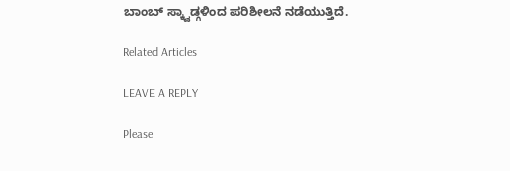ಬಾಂಬ್ ಸ್ಕ್ವಾಡ್ಗಳಿಂದ ಪರಿಶೀಲನೆ ನಡೆಯುತ್ತಿದೆ.

Related Articles

LEAVE A REPLY

Please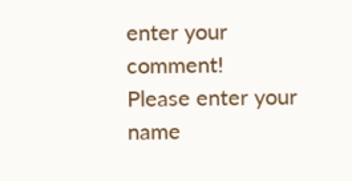enter your comment!
Please enter your name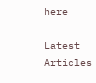here

Latest Articles